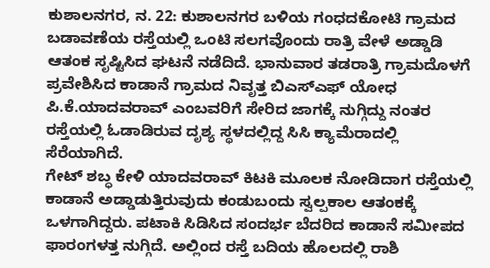ಕುಶಾಲನಗರ, ನ. 22: ಕುಶಾಲನಗರ ಬಳಿಯ ಗಂಧದಕೋಟಿ ಗ್ರಾಮದ ಬಡಾವಣೆಯ ರಸ್ತೆಯಲ್ಲಿ ಒಂಟಿ ಸಲಗವೊಂದು ರಾತ್ರಿ ವೇಳೆ ಅಡ್ಡಾಡಿ ಆತಂಕ ಸೃಷ್ಟಿಸಿದ ಘಟನೆ ನಡೆದಿದೆ. ಭಾನುವಾರ ತಡರಾತ್ರಿ ಗ್ರಾಮದೊಳಗೆ ಪ್ರವೇಶಿಸಿದ ಕಾಡಾನೆ ಗ್ರಾಮದ ನಿವೃತ್ತ ಬಿಎಸ್ಎಫ್ ಯೋಧ ಪಿ.ಕೆ.ಯಾದವರಾವ್ ಎಂಬವರಿಗೆ ಸೇರಿದ ಜಾಗಕ್ಕೆ ನುಗ್ಗಿದ್ದು ನಂತರ ರಸ್ತೆಯಲ್ಲಿ ಓಡಾಡಿರುವ ದೃಶ್ಯ ಸ್ಥಳದಲ್ಲಿದ್ದ ಸಿಸಿ ಕ್ಯಾಮೆರಾದಲ್ಲಿ ಸೆರೆಯಾಗಿದೆ.
ಗೇಟ್ ಶಬ್ಧ ಕೇಳಿ ಯಾದವರಾವ್ ಕಿಟಕಿ ಮೂಲಕ ನೋಡಿದಾಗ ರಸ್ತೆಯಲ್ಲಿ ಕಾಡಾನೆ ಅಡ್ಡಾಡುತ್ತಿರುವುದು ಕಂಡುಬಂದು ಸ್ವಲ್ಪಕಾಲ ಆತಂಕಕ್ಕೆ ಒಳಗಾಗಿದ್ದರು. ಪಟಾಕಿ ಸಿಡಿಸಿದ ಸಂದರ್ಭ ಬೆದರಿದ ಕಾಡಾನೆ ಸಮೀಪದ ಫಾರಂಗಳತ್ತ ನುಗ್ಗಿದೆ. ಅಲ್ಲಿಂದ ರಸ್ತೆ ಬದಿಯ ಹೊಲದಲ್ಲಿ ರಾಶಿ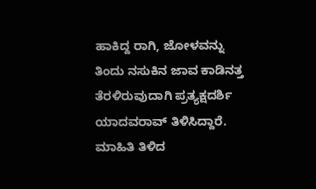ಹಾಕಿದ್ದ ರಾಗಿ, ಜೋಳವನ್ನು ತಿಂದು ನಸುಕಿನ ಜಾವ ಕಾಡಿನತ್ತ ತೆರಳಿರುವುದಾಗಿ ಪ್ರತ್ಯಕ್ಷದರ್ಶಿ ಯಾದವರಾವ್ ತಿಳಿಸಿದ್ದಾರೆ. ಮಾಹಿತಿ ತಿಳಿದ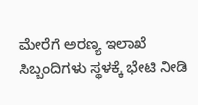ಮೇರೆಗೆ ಅರಣ್ಯ ಇಲಾಖೆ ಸಿಬ್ಬಂದಿಗಳು ಸ್ಥಳಕ್ಕೆ ಭೇಟಿ ನೀಡಿ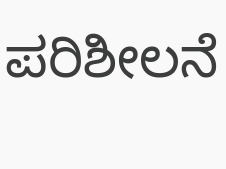ಪರಿಶೀಲನೆ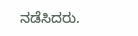ನಡೆಸಿದರು.